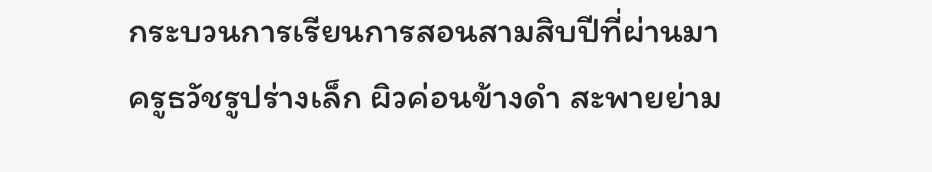กระบวนการเรียนการสอนสามสิบปีที่ผ่านมา
ครูธวัชรูปร่างเล็ก ผิวค่อนข้างดำ สะพายย่าม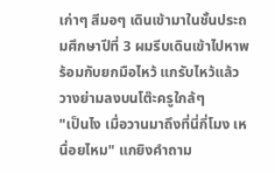เก่าๆ สีมอๆ เดินเข้ามาในชั้นประถมศึกษาปีที่ 3 ผมรีบเดินเข้าไปหาพร้อมกับยกมือไหว้ แกรับไหว้แล้ววางย่ามลงบนโต๊ะครูใกล้ๆ
"เป็นไง เมื่อวานมาถึงที่นี่กี่โมง เหนื่อยไหม" แกยิงคำถาม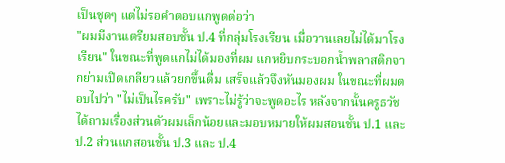เป็นชุดๆ แต่ไม่รอคำตอบแกพูดต่อว่า
"ผมมีงานเตรียมสอบชั้น ป.4 ที่กลุ่มโรงเรียน เมื่อวานเลยไม่ได้มาโรงเรียน" ในขณะที่พูดแกไม่ได้มองที่ผม แกหยิบกระบอกน้ำพลาสติกจากย่ามเปิดเกลียวแล้วยกขึ้นดื่ม เสร็จแล้วจึงหันมองผม ในขณะที่ผมตอบไปว่า "ไม่เป็นไรครับ" เพราะไม่รู้ว่าจะพูดอะไร หลังจากนั้นครูธวัชได้ถามเรื่องส่วนตัวผมเล็กน้อยและมอบหมายให้ผมสอนชั้น ป.1 และ ป.2 ส่วนแกสอนชั้น ป.3 และ ป.4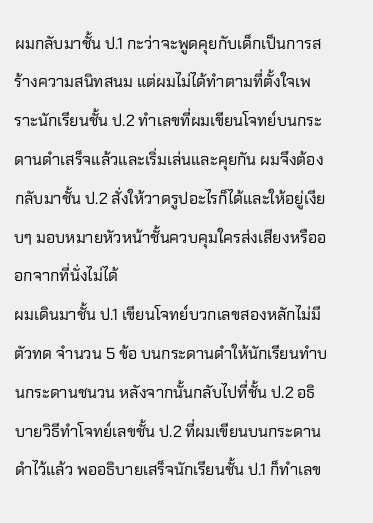ผมกลับมาชั้น ป.1 กะว่าจะพูดคุยกับเด็กเป็นการสร้างความสนิทสนม แต่ผมไม่ได้ทำตามที่ตั้งใจเพราะนักเรียนชั้น ป.2 ทำเลขที่ผมเขียนโจทย์บนกระดานดำเสร็จแล้วและเริ่มเล่นและคุยกัน ผมจึงต้องกลับมาชั้น ป.2 สั่งให้วาดรูปอะไรก็ได้และให้อยู่เงียบๆ มอบหมายหัวหน้าชั้นควบคุมใครส่งเสียงหรือออกจากที่นั่งไม่ได้
ผมเดินมาชั้น ป.1 เขียนโจทย์บวกเลขสองหลักไม่มีตัวทด จำนวน 5 ข้อ บนกระดานดำให้นักเรียนทำบนกระดานชนวน หลังจากนั้นกลับไปที่ชั้น ป.2 อธิบายวิธีทำโจทย์เลขชั้น ป.2 ที่ผมเขียนบนกระดานดำไว้แล้ว พออธิบายเสร็จนักเรียนชั้น ป.1 ก็ทำเลข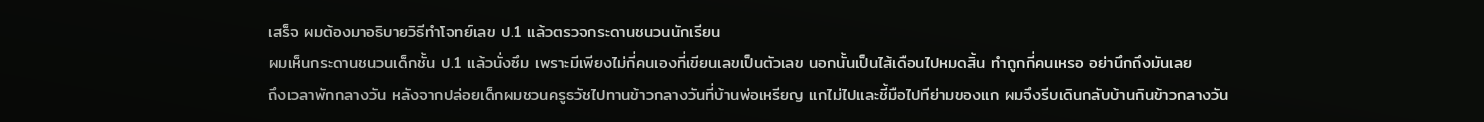เสร็จ ผมต้องมาอธิบายวิธีทำโจทย์เลข ป.1 แล้วตรวจกระดานชนวนนักเรียน
ผมเห็นกระดานชนวนเด็กชั้น ป.1 แล้วนั่งซึม เพราะมีเพียงไม่กี่คนเองที่เขียนเลขเป็นตัวเลข นอกนั้นเป็นไส้เดือนไปหมดสิ้น ทำถูกกี่คนเหรอ อย่านึกถึงมันเลย
ถึงเวลาพักกลางวัน หลังจากปล่อยเด็กผมชวนครูธวัชไปทานข้าวกลางวันที่บ้านพ่อเหรียญ แกไม่ไปและชี้มือไปทีย่ามของแก ผมจึงรีบเดินกลับบ้านกินข้าวกลางวัน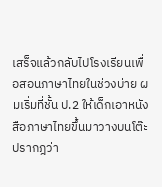เสร็จแล้วกลับไปโรงเรียนเพื่อสอนภาษาไทยในช่วงบ่าย ผมเริ่มที่ชั้น ป.2 ให้เด็กเอาหนังสือภาษาไทยขึ้นมาวางบนโต๊ะ ปรากฎว่า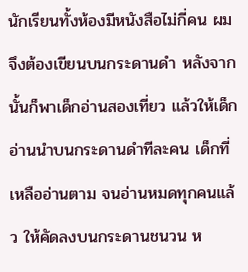นักเรียนทั้งห้องมีหนังสือไม่กี่คน ผมจึงต้องเขียนบนกระดานดำ หลังจากนั้นก็พาเด็กอ่านสองเที่ยว แล้วให้เด็กอ่านนำบนกระดานดำทีละคน เด็กที่เหลืออ่านตาม จนอ่านหมดทุกคนแล้ว ให้คัดลงบนกระดานชนวน ห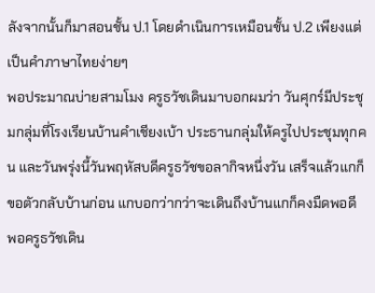ลังจากนั้นก็มาสอนชั้น ป.1 โดยดำเนินการเหมือนชั้น ป.2 เพียงแต่เป็นคำภาษาไทยง่ายๆ
พอประมาณบ่ายสามโมง ครูธวัชเดินมาบอกผมว่า วันศุกร์มีประชุมกลุ่มที่โรงเรียนบ้านคำเชียงเบ้า ประธานกลุ่มให้ครูไปประชุมทุกคน และวันพรุ่งนี้วันพฤหัสบดีครูธวัชขอลากิจหนึ่งวัน เสร็จแล้วแกก็ขอตัวกลับบ้านก่อน แกบอกว่ากว่าจะเดินถึงบ้านแกก็คงมืดพอดี
พอครูธวัชเดิน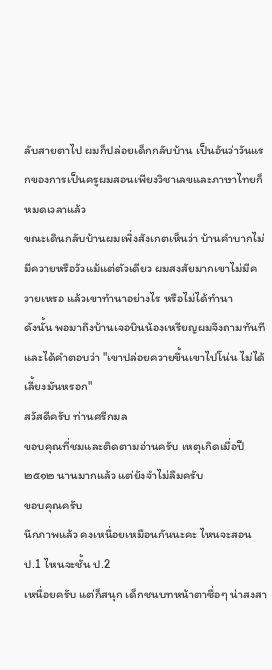ลับสายตาไป ผมก็ปล่อยเด็กกลับบ้าน เป็นอันว่าวันแรกของการเป็นครูผมสอนเพียงวิชาเลขและภาษาไทยก็หมดเวลาแล้ว
ขณะเดินกลับบ้านผมเพิ่งสังเกตเห็นว่า บ้านคำบากไม่มีควายหรือวัวแม้แต่ตัวเดียว ผมสงสัยมากเขาไม่มีควายเหรอ แล้วเขาทำนาอย่างไร หรือไม่ได้ทำนา
ดังนั้น พอมาถึงบ้านเจอบินน้องเหรียญผมจึงถามทันที และได้คำตอบว่า "เขาปล่อยควายขึ้นเขาไปโน่น ไม่ได้เลี้ยงมันหรอก"
สวัสดีครับ ท่านศรีกมล
ขอบคุณที่ชมและติดตามอ่านครับ เหตุเกิดเมื่อปี ๒๕๑๒ นานมากแล้ว แต่ยังจำไม่ลืมครับ
ขอบคุณครับ
นึกภาพแล้ว คงเหนื่อยเหมือนกันนะคะ ไหนจะสอน ป.1 ไหนจะชั้น ป.2
เหนื่อยครับ แต่ก็สนุก เด็กชนบทหน้าตาซื่อๆ น่าสงสา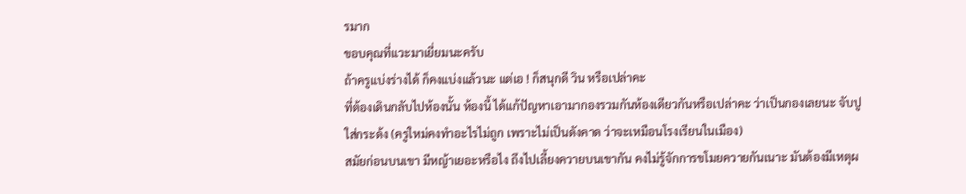รมาก
ขอบคุณที่แวะมาเยี่ยมนะครับ
ถ้าครูแบ่งร่างได้ ก็คงแบ่งแล้วนะ แต่เอ ! ก็สนุกดี วิน หรือเปล่าคะ
ที่ต้องเดินกลับไปห้องนั้น ห้องนี้ ได้แก้ปัญหาเอามากองรวมกันห้องเดียวกันหรือเปล่าคะ ว่าเป็นกองเลยนะ จับปูใส่กระด้ง (ครูใหม่คงทำอะไรไม่ถูก เพราะไม่เป็นดังคาด ว่าจะเหมือนโรงเรียนในเมือง)
สมัยก่อนบนเขา มีหญ้าเยอะหรือไง ถึงไปเลี้ยงควายบนเขากัน คงไม่รู้จักการขโมยควายกันเนาะ มันต้องมีเหตุผ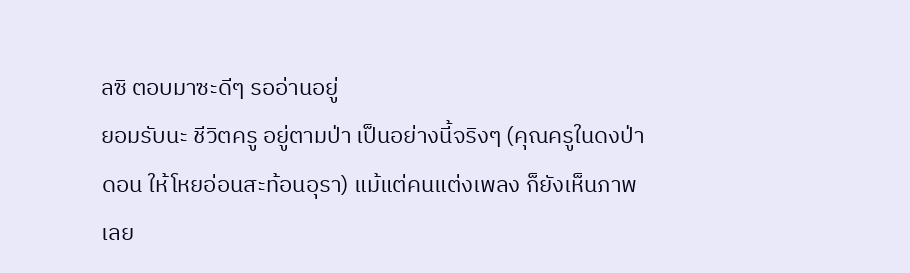ลซิ ตอบมาซะดีๆ รออ่านอยู่
ยอมรับนะ ชีวิตครู อยู่ตามป่า เป็นอย่างนี้จริงๆ (คุณครูในดงป่าดอน ให้โหยอ่อนสะท้อนอุรา) แม้แต่คนแต่งเพลง ก็ยังเห็นภาพเลย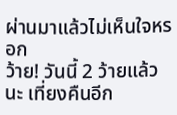ผ่านมาแล้วไม่เห็นใจหรอก
ว้าย! วันนี้ 2 ว้ายแล้วนะ เที่ยงคืนอีก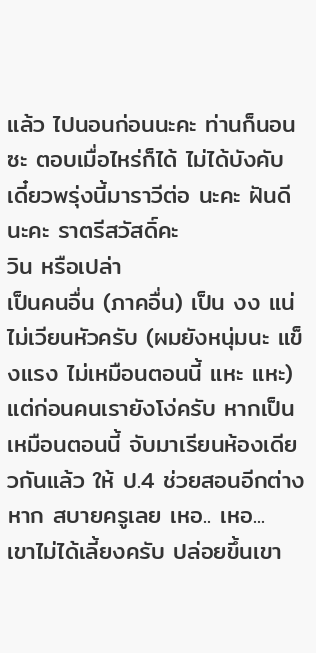แล้ว ไปนอนก่อนนะคะ ท่านก็นอนซะ ตอบเมื่อไหร่ก็ได้ ไม่ได้บังคับ เดี๋ยวพรุ่งนี้มาราวีต่อ นะคะ ฝันดีนะคะ ราตรีสวัสดิ์คะ
วิน หรือเปล่า
เป็นคนอื่น (ภาคอื่น) เป็น งง แน่
ไม่เวียนหัวครับ (ผมยังหนุ่มนะ แข็งแรง ไม่เหมือนตอนนี้ แหะ แหะ)
แต่ก่อนคนเรายังโง่ครับ หากเป็นเหมือนตอนนี้ จับมาเรียนห้องเดียวกันแล้ว ให้ ป.4 ช่วยสอนอีกต่างหาก สบายครูเลย เหอ.. เหอ...
เขาไม่ได้เลี้ยงครับ ปล่อยขึ้นเขา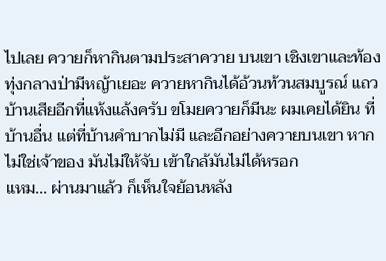ไปเลย ควายก็หากินตามประสาควาย บนเขา เชิงเขาและท้องทุ่งกลางป่ามีหญ้าเยอะ ควายหากินได้อ้วนท้วนสมบูรณ์ แถวบ้านเสียอีกที่แห้งแล้งครับ ขโมยควายก็มีนะ ผมเคยได้ยิน ที่บ้านอื่น แต่ที่บ้านคำบากไม่มี และอีกอย่างควายบนเขา หากไม่ใช่เจ้าของ มันไม่ให้จับ เข้าใกล้มันไม่ได้หรอก
แหม... ผ่านมาแล้ว ก็เห็นใจย้อนหลัง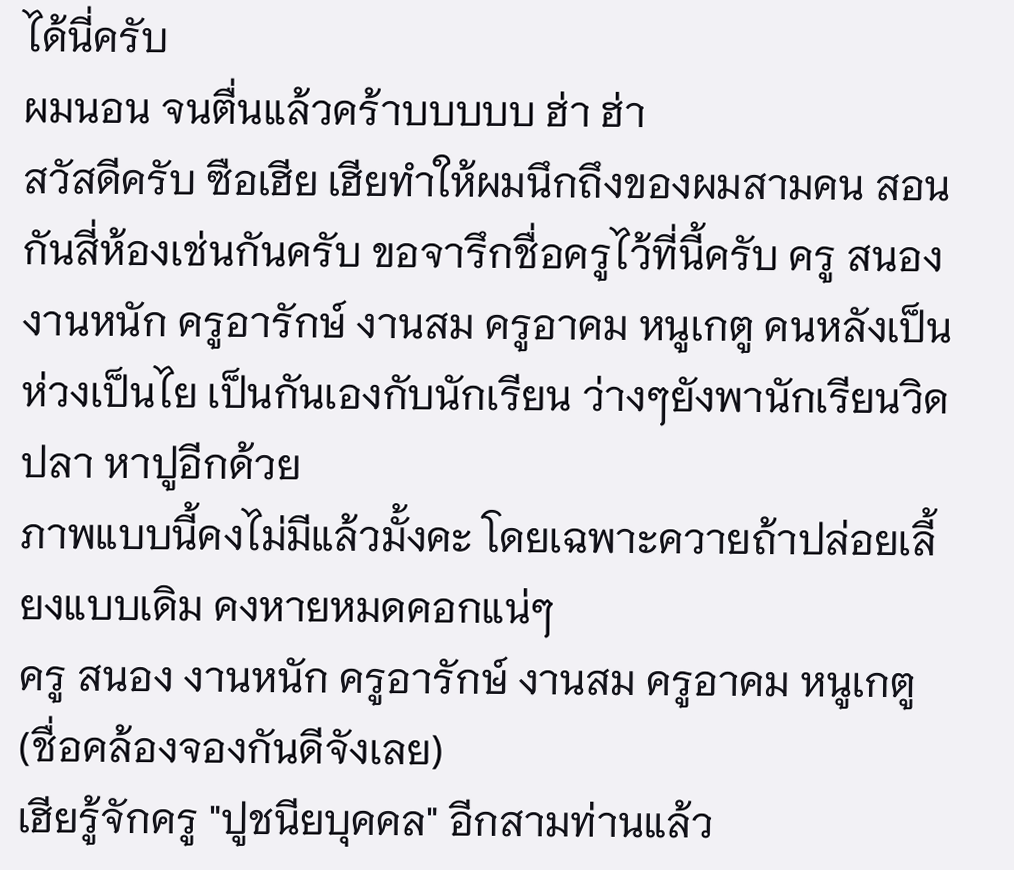ได้นี่ครับ
ผมนอน จนตื่นแล้วคร้าบบบบบ ฮ่า ฮ่า
สวัสดีครับ ซือเฮีย เฮียทำให้ผมนึกถึงของผมสามคน สอนกันสี่ห้องเช่นกันครับ ขอจารึกชื่อครูไว้ที่นี้ครับ ครู สนอง งานหนัก ครูอารักษ์ งานสม ครูอาคม หนูเกตู คนหลังเป็นห่วงเป็นไย เป็นกันเองกับนักเรียน ว่างๆยังพานักเรียนวิดปลา หาปูอีกด้วย
ภาพแบบนี้คงไม่มีแล้วมั้งคะ โดยเฉพาะควายถ้าปล่อยเลี้ยงแบบเดิม คงหายหมดคอกแน่ๆ
ครู สนอง งานหนัก ครูอารักษ์ งานสม ครูอาคม หนูเกตู (ชื่อคล้องจองกันดีจังเลย)
เฮียรู้จักครู "ปูชนียบุคคล" อีกสามท่านแล้ว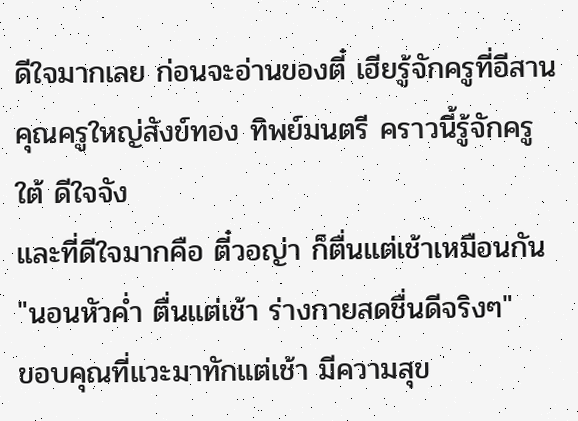ดีใจมากเลย ก่อนจะอ่านของตี๋ เฮียรู้จักครูที่อีสาน คุณครูใหญ่สังข์ทอง ทิพย์มนตรี คราวนี้รู้จักครูใต้ ดีใจจัง
และที่ดีใจมากคือ ตี๋วอญ่า ก็ตื่นแต่เช้าเหมือนกัน "นอนหัวค่ำ ตื่นแต่เช้า ร่างกายสดชื่นดีจริงๆ"
ขอบคุณที่แวะมาทักแต่เช้า มีความสุข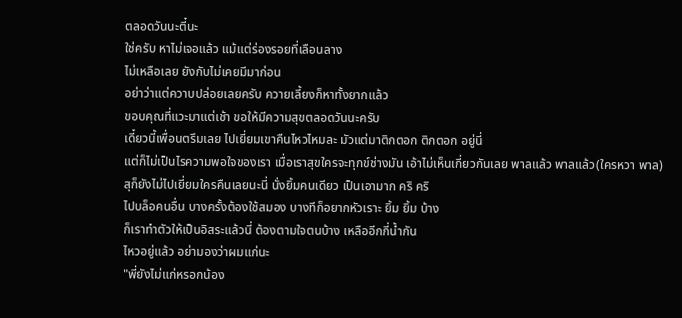ตลอดวันนะตี๋นะ
ใช่ครับ หาไม่เจอแล้ว แม้แต่ร่องรอยที่เลือนลาง
ไม่เหลือเลย ยังกับไม่เคยมีมาก่อน
อย่าว่าแต่ควาบปล่อยเลยครับ ควายเลี้ยงก็หาทั้งยากแล้ว
ขอบคุณที่แวะมาแต่เช้า ขอให้มีความสุขตลอดวันนะครับ
เดี๋ยวนี้เพื่อนตรึมเลย ไปเยี่ยมเขาคืนไหวไหมละ มัวแต่มาติกตอก ติกตอก อยู่นี่
แต่ก็ไม่เป็นไรความพอใจของเรา เมื่อเราสุขใครจะทุกข์ช่างมัน เอ้าไม่เห็นเกี่ยวกันเลย พาลแล้ว พาลแล้ว(ใครหวา พาล)
สุก็ยังไม่ไปเยี่ยมใครคืนเลยนะนี่ นั่งยิ้มคนเดียว เป็นเอามาก คริ คริ
ไปบล็อคนอื่น บางครั้งต้องใช้สมอง บางทีก็อยากหัวเราะ ยิ้ม ยิ้ม บ้าง
ก็เราทำตัวให้เป็นอิสระแล้วนี่ ต้องตามใจตนบ้าง เหลืออีกกี่น้ำกัน
ไหวอยู่แล้ว อย่ามองว่าผมแก่นะ
"พี่ยังไม่แก่หรอกน้อง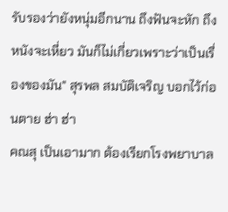รับรองว่ายังหนุ่มอีกนาน ถึงฟันจะหัก ถึงหนังจะเหี่ยว มันก็ไม่เกี่ยวเพราะว่าเป็นเรื่องของมัน" สุรพล สมบัติเจริญ บอกไว้ก่อนตาย ฮ่า ฮ่า
คณสุ เป็นเอามาก ต้องเรียกโรงพยาบาล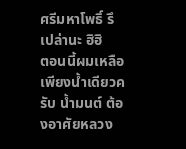ศรีมหาโพธิ์ รึเปล่านะ ฮิฮิ
ตอนนี้ผมเหลือเพียงน้ำเดียวครับ น้ำมนต์ ต้องอาศัยหลวง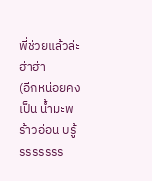พี่ช่วยแล้วล่ะ ฮ่าฮ่า
(อีกหน่อยคงเป็น น้ำมะพร้าวอ่อน บรู้รรรรรรร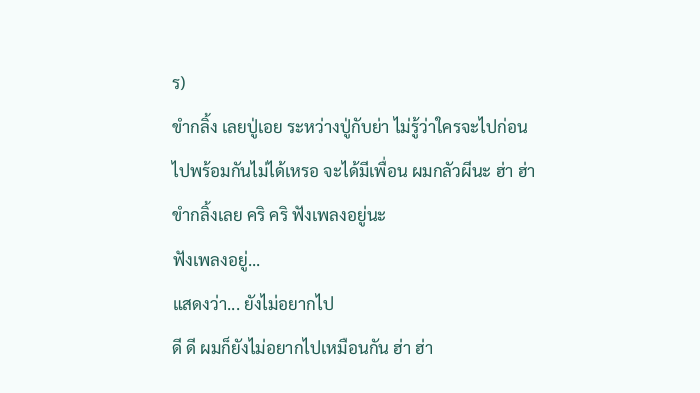ร)
ขำกลิ้ง เลยปู่เอย ระหว่างปู่กับย่า ไม่รู้ว่าใครจะไปก่อน
ไปพร้อมกันไม่ได้เหรอ จะได้มีเพื่อน ผมกลัวผีนะ ฮ่า ฮ่า
ขำกลิ้งเลย คริ คริ ฟังเพลงอยู่นะ
ฟังเพลงอยู่...
แสดงว่า... ยังไม่อยากไป
ดี ดี ผมก็ยังไม่อยากไปเหมือนกัน ฮ่า ฮ่า